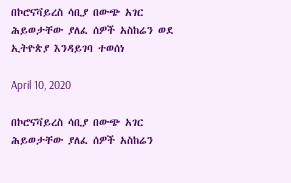በኮሮናቫይረስ ሳቢያ በውጭ አገር ሕይወታቸው ያለፈ ሰዎች አስከሬን ወደ ኢትዮጵያ እንዳይገባ ተወሰነ

April 10, 2020

በኮሮናቫይረስ ሳቢያ በውጭ አገር ሕይወታቸው ያለፈ ሰዎች አስከሬን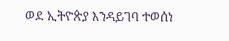ወደ ኢትዮጵያ እንዳይገባ ተወሰነ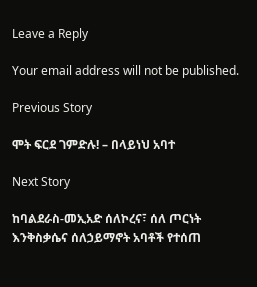Leave a Reply

Your email address will not be published.

Previous Story

ሞት ፍርደ ገምድሉ! – በላይነህ አባተ

Next Story

ከባልደራስ-መኢአድ ሰለኮረና፣ ሰለ ጦርነት እንቅስቃሴና ሰለኃይማኖት አባቶች የተሰጠ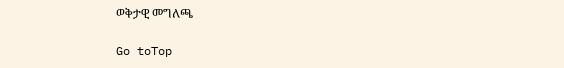ወቅታዊ መግለጫ

Go toTop